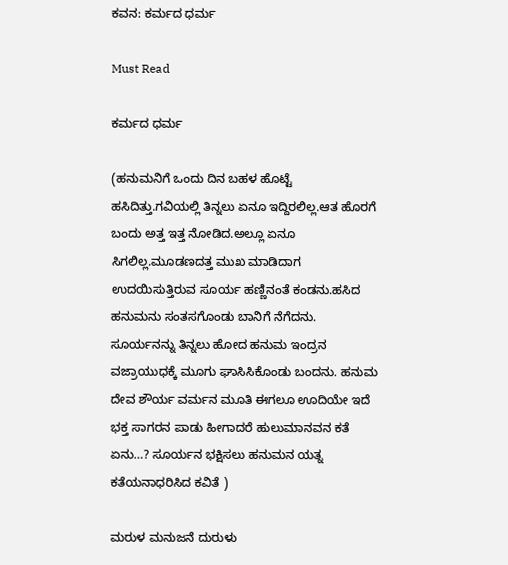ಕವನ: ಕರ್ಮದ ಧರ್ಮ

Must Read

ಕರ್ಮದ ಧರ್ಮ

(ಹನುಮನಿಗೆ ಒಂದು ದಿನ ಬಹಳ ಹೊಟ್ಟೆ ಹಸಿದಿತ್ತು.ಗವಿಯಲ್ಲಿ ತಿನ್ನಲು ಏನೂ ಇದ್ದಿರಲಿಲ್ಲ.ಆತ ಹೊರಗೆ ಬಂದು ಅತ್ತ ಇತ್ತ ನೋಡಿದ.ಅಲ್ಲೂ ಏನೂ ಸಿಗಲಿಲ್ಲ.ಮೂಡಣದತ್ತ ಮುಖ ಮಾಡಿದಾಗ ಉದಯಿಸುತ್ತಿರುವ ಸೂರ್ಯ ಹಣ್ಣಿನಂತೆ ಕಂಡನು.ಹಸಿದ ಹನುಮನು ಸಂತಸಗೊಂಡು ಬಾನಿಗೆ ನೆಗೆದನು. ಸೂರ್ಯನನ್ನು ತಿನ್ನಲು ಹೋದ ಹನುಮ ಇಂದ್ರನ ವಜ್ರಾಯುಧಕ್ಕೆ ಮೂಗು ಘಾಸಿಸಿಕೊಂಡು ಬಂದನು. ಹನುಮ ದೇವ ಶೌರ್ಯ ವರ್ಮನ ಮೂತಿ ಈಗಲೂ ಊದಿಯೇ ಇದೆ ಭಕ್ತ ಸಾಗರನ ಪಾಡು ಹೀಗಾದರೆ ಹುಲುಮಾನವನ ಕತೆ ಏನು…? ಸೂರ್ಯನ ಭಕ್ಷಿಸಲು ಹನುಮನ ಯತ್ನ ಕತೆಯನಾಧರಿಸಿದ ಕವಿತೆ )

ಮರುಳ ಮನುಜನೆ ದುರುಳು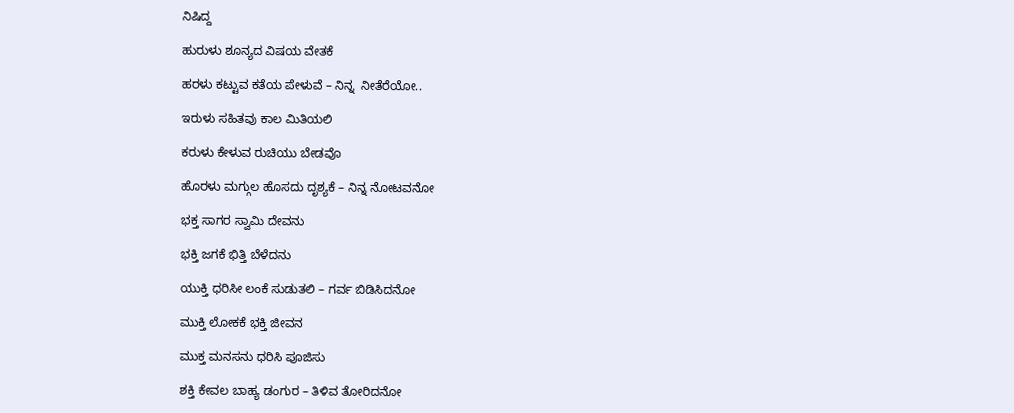ನಿಷಿದ್ದ

ಹುರುಳು ಶೂನ್ಯದ ವಿಷಯ ವೇತಕೆ

ಹರಳು ಕಟ್ಟುವ ಕತೆಯ ಪೇಳುವೆ – ನಿನ್ನ  ನೀತೆರೆಯೋ..

ಇರುಳು ಸಹಿತವು ಕಾಲ ಮಿತಿಯಲಿ

ಕರುಳು ಕೇಳುವ ರುಚಿಯು ಬೇಡವೊ

ಹೊರಳು ಮಗ್ಗುಲ ಹೊಸದು ದೃಶ್ಯಕೆ – ನಿನ್ನ ನೋಟವನೋ

ಭಕ್ತ ಸಾಗರ ಸ್ವಾಮಿ ದೇವನು

ಭಕ್ತಿ ಜಗಕೆ ಭಿತ್ತಿ ಬೆಳೆದನು

ಯುಕ್ತಿ ಧರಿಸೀ ಲಂಕೆ ಸುಡುತಲಿ – ಗರ್ವ ಬಿಡಿಸಿದನೋ

ಮುಕ್ತಿ ಲೋಕಕೆ ಭಕ್ತಿ ಜೀವನ

ಮುಕ್ತ ಮನಸನು ಧರಿಸಿ ಪೂಜಿಸು

ಶಕ್ತಿ ಕೇವಲ ಬಾಹ್ಯ ಡಂಗುರ – ತಿಳಿವ ತೋರಿದನೋ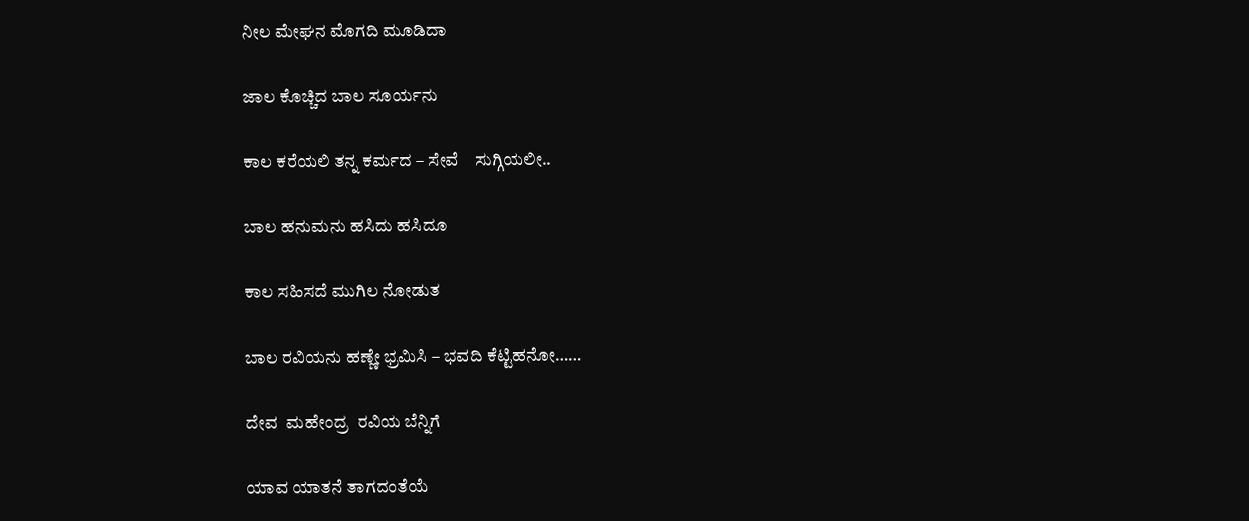ನೀಲ ಮೇಘನ ಮೊಗದಿ ಮೂಡಿದಾ

ಜಾಲ ಕೊಚ್ಚಿದ ಬಾಲ ಸೂರ್ಯನು

ಕಾಲ ಕರೆಯಲಿ ತನ್ನ ಕರ್ಮದ – ಸೇವೆ    ಸುಗ್ಗಿಯಲೀ..

ಬಾಲ ಹನುಮನು ಹಸಿದು ಹಸಿದೂ

ಕಾಲ ಸಹಿಸದೆ ಮುಗಿಲ ನೋಡುತ

ಬಾಲ ರವಿಯನು ಹಣ್ಣೇ ಭ್ರಮಿಸಿ – ಭವದಿ ಕೆಟ್ಟಿಹನೋ……

ದೇವ  ಮಹೇಂದ್ರ  ರವಿಯ ಬೆನ್ನಿಗೆ

ಯಾವ ಯಾತನೆ ತಾಗದಂತೆಯೆ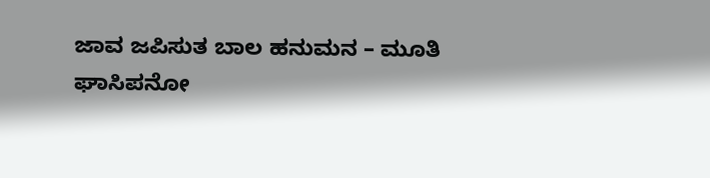ಜಾವ ಜಪಿಸುತ ಬಾಲ ಹನುಮನ – ಮೂತಿ ಘಾಸಿಪನೋ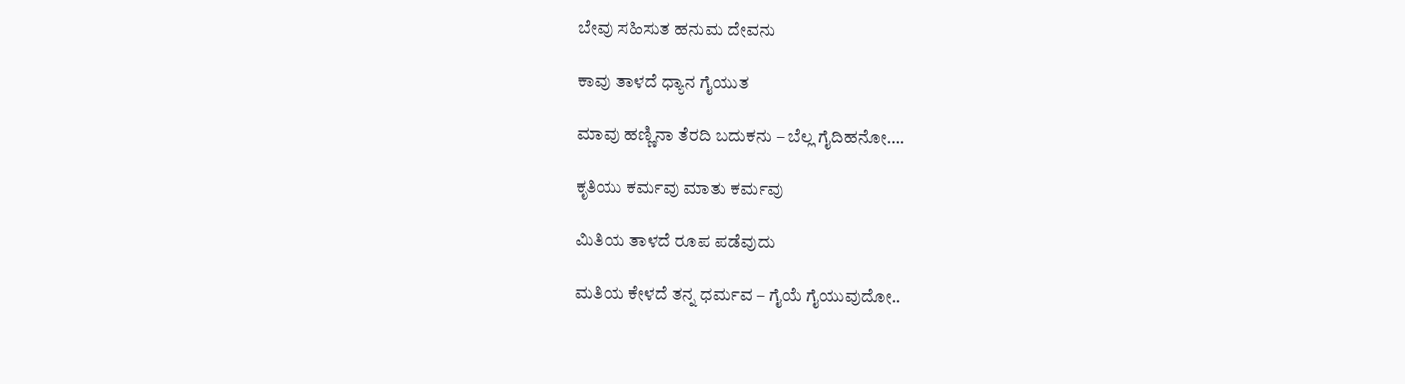ಬೇವು ಸಹಿಸುತ ಹನುಮ ದೇವನು

ಕಾವು ತಾಳದೆ ಧ್ಯಾನ ಗೈಯುತ

ಮಾವು ಹಣ್ಣಿನಾ ತೆರದಿ ಬದುಕನು – ಬೆಲ್ಲ ಗೈದಿಹನೋ….

ಕೃತಿಯು ಕರ್ಮವು ಮಾತು ಕರ್ಮವು

ಮಿತಿಯ ತಾಳದೆ ರೂಪ ಪಡೆವುದು

ಮತಿಯ ಕೇಳದೆ ತನ್ನ ಧರ್ಮವ – ಗೈಯೆ ಗೈಯುವುದೋ..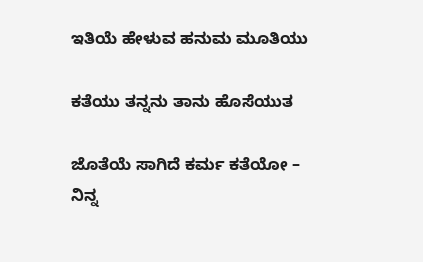ಇತಿಯೆ ಹೇಳುವ ಹನುಮ ಮೂತಿಯು

ಕತೆಯು ತನ್ನನು ತಾನು ಹೊಸೆಯುತ

ಜೊತೆಯೆ ಸಾಗಿದೆ ಕರ್ಮ ಕತೆಯೋ – ನಿನ್ನ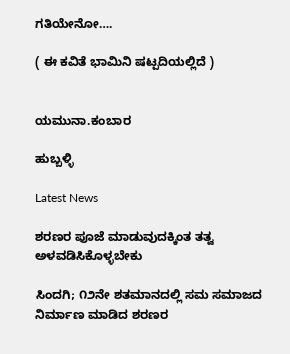ಗತಿಯೇನೋ….

( ಈ ಕವಿತೆ ಭಾಮಿನಿ ಷಟ್ಪದಿಯಲ್ಲಿದೆ )


ಯಮುನಾ.ಕಂಬಾರ

ಹುಬ್ಬಳ್ಳಿ

Latest News

ಶರಣರ ಪೂಜೆ ಮಾಡುವುದಕ್ಕಿಂತ ತತ್ವ ಅಳವಡಿಸಿಕೊಳ್ಳಬೇಕು

ಸಿಂದಗಿ; ೧೨ನೇ ಶತಮಾನದಲ್ಲಿ ಸಮ ಸಮಾಜದ ನಿರ್ಮಾಣ ಮಾಡಿದ ಶರಣರ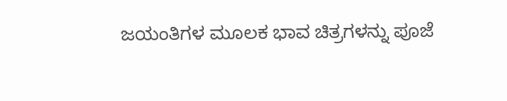ಜಯಂತಿಗಳ ಮೂಲಕ ಭಾವ ಚಿತ್ರಗಳನ್ನು ಪೂಜೆ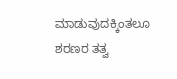ಮಾಡುವುದಕ್ಕಿಂತಲೂ ಶರಣರ ತತ್ವ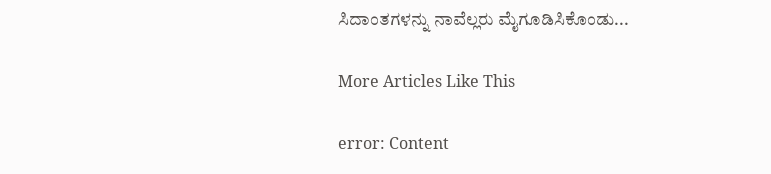ಸಿದಾಂತಗಳನ್ನು ನಾವೆಲ್ಲರು ಮೈಗೂಡಿಸಿಕೊಂಡು...

More Articles Like This

error: Content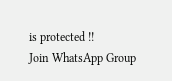is protected !!
Join WhatsApp Group